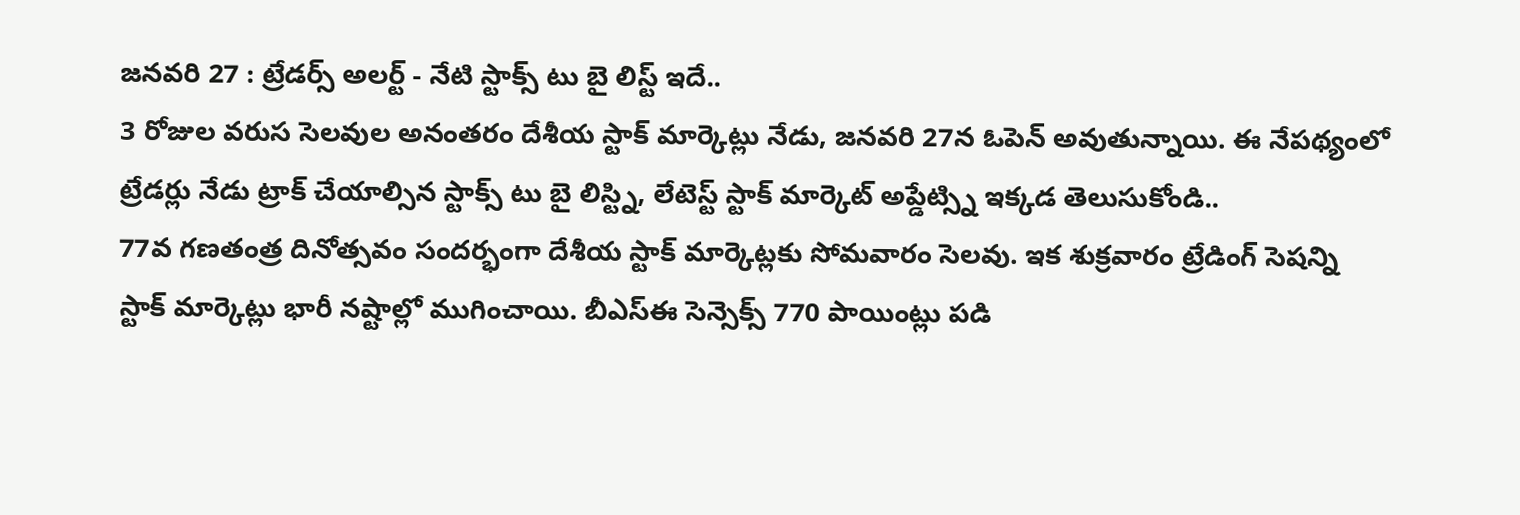జనవరి 27 : ట్రేడర్స్ అలర్ట్ - నేటి స్టాక్స్ టు బై లిస్ట్ ఇదే..
3 రోజుల వరుస సెలవుల అనంతరం దేశీయ స్టాక్ మార్కెట్లు నేడు, జనవరి 27న ఓపెన్ అవుతున్నాయి. ఈ నేపథ్యంలో ట్రేడర్లు నేడు ట్రాక్ చేయాల్సిన స్టాక్స్ టు బై లిస్ట్ని, లేటెస్ట్ స్టాక్ మార్కెట్ అప్డేట్స్ని ఇక్కడ తెలుసుకోండి..
77వ గణతంత్ర దినోత్సవం సందర్భంగా దేశీయ స్టాక్ మార్కెట్లకు సోమవారం సెలవు. ఇక శుక్రవారం ట్రేడింగ్ సెషన్ని స్టాక్ మార్కెట్లు భారీ నష్టాల్లో ముగించాయి. బీఎస్ఈ సెన్సెక్స్ 770 పాయింట్లు పడి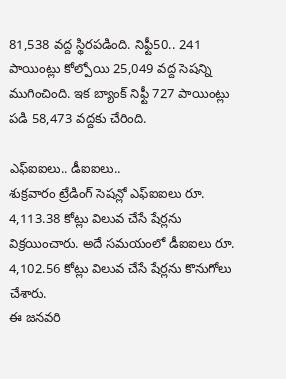81,538 వద్ద స్థిరపడింది. నిఫ్టీ50.. 241 పాయింట్లు కోల్పోయి 25,049 వద్ద సెషన్ని ముగించింది. ఇక బ్యాంక్ నిఫ్టీ 727 పాయింట్లు పడి 58,473 వద్దకు చేరింది.

ఎఫ్ఐఐలు.. డీఐఐలు..
శుక్రవారం ట్రేడింగ్ సెషన్లో ఎఫ్ఐఐలు రూ. 4,113.38 కోట్లు విలువ చేసే షేర్లను విక్రయించారు. అదే సమయంలో డీఐఐలు రూ. 4,102.56 కోట్లు విలువ చేసే షేర్లను కొనుగోలు చేశారు.
ఈ జనవరి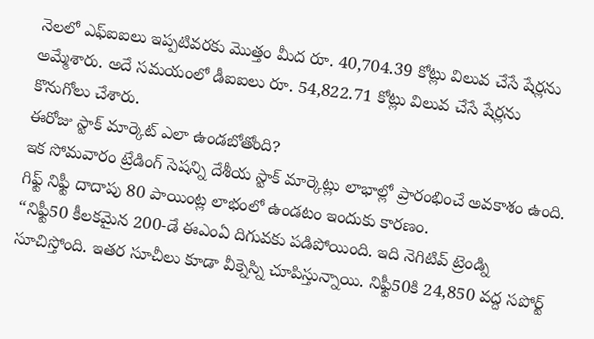నెలలో ఎఫ్ఐఐలు ఇప్పటివరకు మొత్తం మీద రూ. 40,704.39 కోట్లు విలువ చేసే షేర్లను అమ్మేశారు. అదే సమయంలో డీఐఐలు రూ. 54,822.71 కోట్లు విలువ చేసే షేర్లను కొనుగోలు చేశారు.
ఈరోజు స్టాక్ మార్కెట్ ఎలా ఉండబోతోంది?
ఇక సోమవారం ట్రేడింగ్ సెషన్ని దేశీయ స్టాక్ మార్కెట్లు లాభాల్లో ప్రారంభించే అవకాశం ఉంది. గిఫ్ట్ నిఫ్టీ దాదాపు 80 పాయింట్ల లాభంలో ఉండటం ఇందుకు కారణం.
“నిఫ్టీ50 కీలకమైన 200-డే ఈఎంఏ దిగువకు పడిపోయింది. ఇది నెగిటివ్ ట్రెండ్ని సూచిస్తోంది. ఇతర సూచీలు కూడా వీక్నెస్ని చూపిస్తున్నాయి. నిఫ్టీ50కి 24,850 వద్ద సపోర్ట్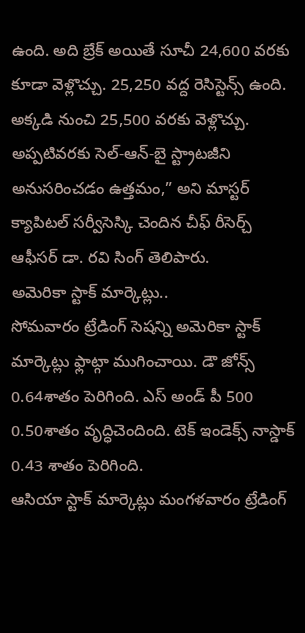ఉంది. అది బ్రేక్ అయితే సూచీ 24,600 వరకు కూడా వెళ్లొచ్చు. 25,250 వద్ద రెసిస్టెన్స్ ఉంది. అక్కడి నుంచి 25,500 వరకు వెళ్లొచ్చు. అప్పటివరకు సెల్-ఆన్-బై స్ట్రాటజీని అనుసరించడం ఉత్తమం,” అని మాస్టర్ క్యాపిటల్ సర్వీసెస్కి చెందిన చీఫ్ రీసెర్చ్ ఆఫీసర్ డా. రవి సింగ్ తెలిపారు.
అమెరికా స్టాక్ మార్కెట్లు..
సోమవారం ట్రేడింగ్ సెషన్ని అమెరికా స్టాక్ మార్కెట్లు ఫ్లాట్గా ముగించాయి. డౌ జోన్స్ 0.64శాతం పెరిగింది. ఎస్ అండ్ పీ 500 0.50శాతం వృద్ధిచెందింది. టెక్ ఇండెక్స్ నాస్డాక్ 0.43 శాతం పెరిగింది.
ఆసియా స్టాక్ మార్కెట్లు మంగళవారం ట్రేడింగ్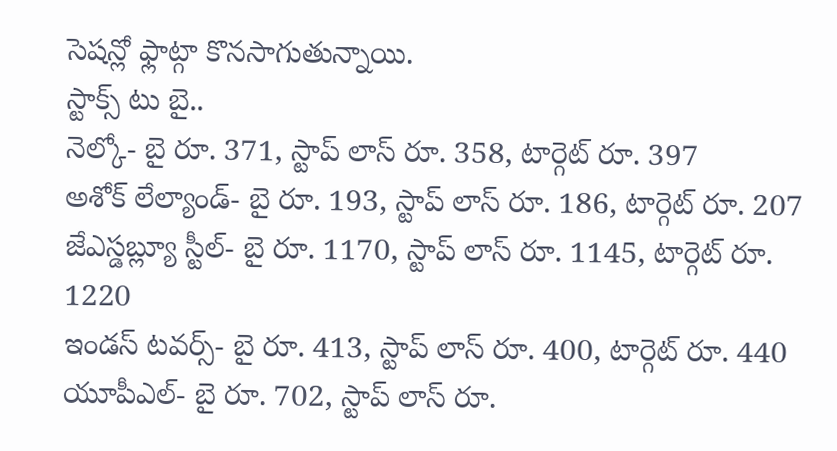సెషన్లో ఫ్లాట్గా కొనసాగుతున్నాయి.
స్టాక్స్ టు బై..
నెల్కో- బై రూ. 371, స్టాప్ లాస్ రూ. 358, టార్గెట్ రూ. 397
అశోక్ లేల్యాండ్- బై రూ. 193, స్టాప్ లాస్ రూ. 186, టార్గెట్ రూ. 207
జేఎస్డబ్ల్యూ స్టీల్- బై రూ. 1170, స్టాప్ లాస్ రూ. 1145, టార్గెట్ రూ. 1220
ఇండస్ టవర్స్- బై రూ. 413, స్టాప్ లాస్ రూ. 400, టార్గెట్ రూ. 440
యూపీఎల్- బై రూ. 702, స్టాప్ లాస్ రూ.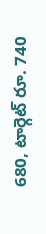680, టార్గెట్ రూ. 740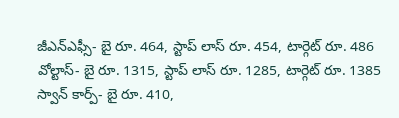జీఎన్ఎఫ్సీ- బై రూ. 464, స్టాప్ లాస్ రూ. 454, టార్గెట్ రూ. 486
వోల్టాస్- బై రూ. 1315, స్టాప్ లాస్ రూ. 1285, టార్గెట్ రూ. 1385
స్వాన్ కార్ప్- బై రూ. 410,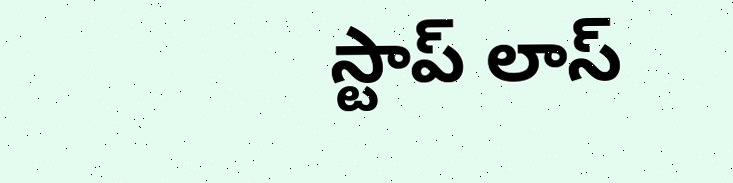స్టాప్ లాస్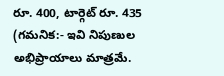రూ. 400, టార్గెట్ రూ. 435
(గమనిక:- ఇవి నిపుణుల అభిప్రాయాలు మాత్రమే.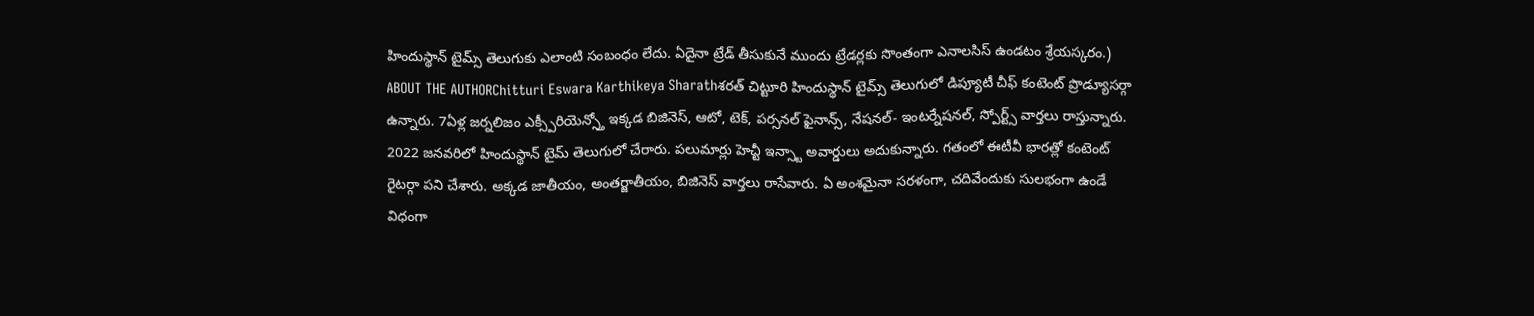హిందుస్థాన్ టైమ్స్ తెలుగుకు ఎలాంటి సంబంధం లేదు. ఏదైనా ట్రేడ్ తీసుకునే ముందు ట్రేడర్లకు సొంతంగా ఎనాలసిస్ ఉండటం శ్రేయస్కరం.)
ABOUT THE AUTHORChitturi Eswara Karthikeya Sharathశరత్ చిట్టూరి హిందుస్థాన్ టైమ్స్ తెలుగులో డిప్యూటీ చీఫ్ కంటెంట్ ప్రొడ్యూసర్గా ఉన్నారు. 7ఏళ్ల జర్నలిజం ఎక్స్పీరియెన్స్తో ఇక్కడ బిజినెస్, ఆటో, టెక్, పర్సనల్ ఫైనాన్స్, నేషనల్- ఇంటర్నేషనల్, స్పోర్ట్స్ వార్తలు రాస్తున్నారు. 2022 జనవరిలో హిందుస్థాన్ టైమ్ తెలుగులో చేరారు. పలుమార్లు హెచ్టీ ఇన్స్టా అవార్డులు అదుకున్నారు. గతంలో ఈటీవీ భారత్లో కంటెంట్ రైటర్గా పని చేశారు. అక్కడ జాతీయం, అంతర్జాతీయం, బిజినెస్ వార్తలు రాసేవారు. ఏ అంశమైనా సరళంగా, చదివేందుకు సులభంగా ఉండే విధంగా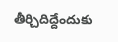తీర్చిదిద్దేందుకు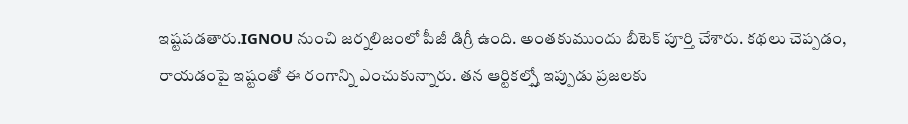ఇష్టపడతారు.IGNOU నుంచి జర్నలిజంలో పీజీ డిగ్రీ ఉంది. అంతకుముందు బీటెక్ పూర్తి చేశారు. కథలు చెప్పడం, రాయడంపై ఇష్టంతో ఈ రంగాన్ని ఎంచుకున్నారు. తన ఆర్టికల్స్తో ఇప్పుడు ప్రజలకు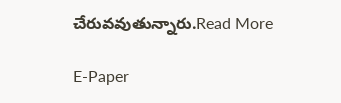చేరువవుతున్నారు.Read More

E-Paper